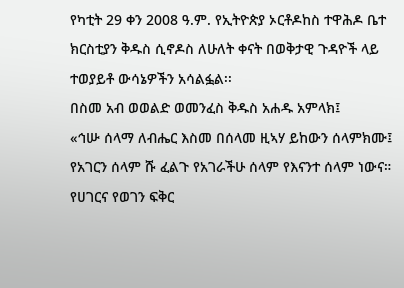የካቲት 29 ቀን 2008 ዓ.ም. የኢትዮጵያ ኦርቶዶከስ ተዋሕዶ ቤተ ክርስቲያን ቅዱስ ሲኖዶስ ለሁለት ቀናት በወቅታዊ ጉዳዮች ላይ ተወያይቶ ውሳኔዎችን አሳልፏል፡፡
በስመ አብ ወወልድ ወመንፈስ ቅዱስ አሐዱ አምላክ፤
«ኅሡ ሰላማ ለብሔር እስመ በሰላመ ዚኣሃ ይከውን ሰላምክሙ፤
የአገርን ሰላም ሹ ፈልጉ የአገራችሁ ሰላም የእናንተ ሰላም ነውና።
የሀገርና የወገን ፍቅር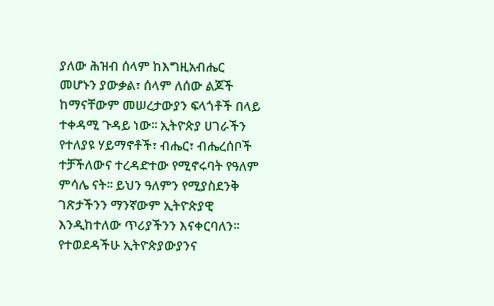ያለው ሕዝብ ሰላም ከእግዚአብሔር መሆኑን ያውቃል፣ ሰላም ለሰው ልጆች ከማናቸውም መሠረታውያን ፍላጎቶች በላይ ተቀዳሚ ጉዳይ ነው፡፡ ኢትዮጵያ ሀገራችን የተለያዩ ሃይማኖቶች፣ ብሔር፣ ብሔረሰቦች ተቻችለውና ተረዳድተው የሚኖሩባት የዓለም ምሳሌ ናት፡፡ ይህን ዓለምን የሚያስደንቅ ገጽታችንን ማንኛውም ኢትዮጵያዊ እንዲከተለው ጥሪያችንን እናቀርባለን፡፡
የተወደዳችሁ ኢትዮጵያውያንና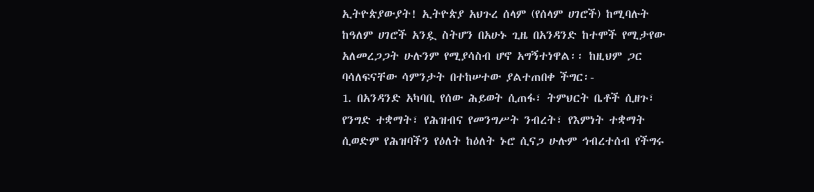ኢትዮጵያውያት! ኢትዮጵያ አህጉረ ሰላም (የሰላም ሀገሮች) ከሚባሉት ከዓለም ሀገሮች አንዷ ስትሆን በአሁኑ ጊዜ በአንዳንድ ከተሞች የሚታየው አለመረጋጋት ሁሉንም የሚያሳስብ ሆኖ አግኝተነዋል፡፡ ከዚህም ጋር ባሳለፍናቸው ሳምንታት በተከሠተው ያልተጠበቀ ችግር፡-
1. በአንዳንድ አካባቢ የሰው ሕይወት ሲጠፋ፣ ትምህርት ቤቶች ሲዘጉ፣ የንግድ ተቋማት፣ የሕዝብና የመንግሥት ንብረት፣ የእምነት ተቋማት ሲወድም የሕዝባችን የዕለት ከዕለት ኑሮ ሲናጋ ሁሉም ኅብረተሰብ የችግሩ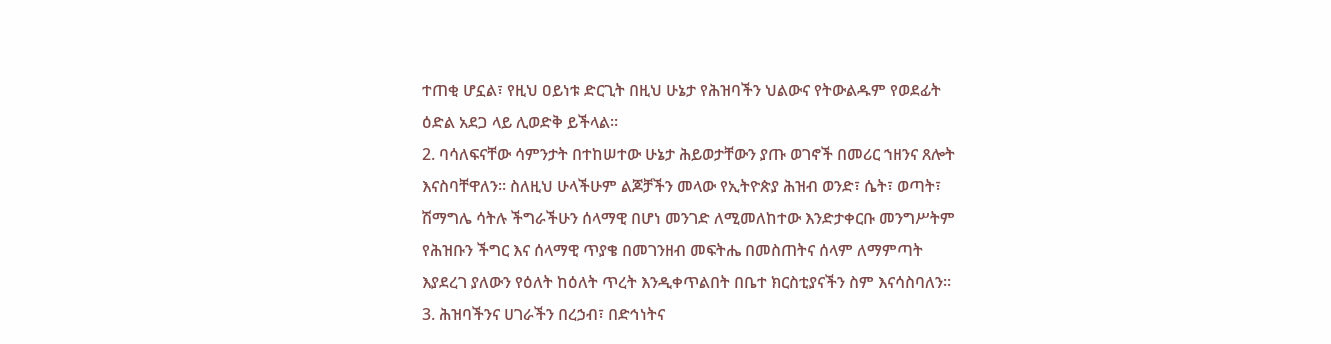ተጠቂ ሆኗል፣ የዚህ ዐይነቱ ድርጊት በዚህ ሁኔታ የሕዝባችን ህልውና የትውልዱም የወደፊት ዕድል አደጋ ላይ ሊወድቅ ይችላል፡፡
2. ባሳለፍናቸው ሳምንታት በተከሠተው ሁኔታ ሕይወታቸውን ያጡ ወገኖች በመሪር ኀዘንና ጸሎት እናስባቸዋለን፡፡ ስለዚህ ሁላችሁም ልጆቻችን መላው የኢትዮጵያ ሕዝብ ወንድ፣ ሴት፣ ወጣት፣ ሽማግሌ ሳትሉ ችግራችሁን ሰላማዊ በሆነ መንገድ ለሚመለከተው እንድታቀርቡ መንግሥትም የሕዝቡን ችግር እና ሰላማዊ ጥያቄ በመገንዘብ መፍትሔ በመስጠትና ሰላም ለማምጣት እያደረገ ያለውን የዕለት ከዕለት ጥረት እንዲቀጥልበት በቤተ ክርስቲያናችን ስም እናሳስባለን፡፡
3. ሕዝባችንና ሀገራችን በረኃብ፣ በድኅነትና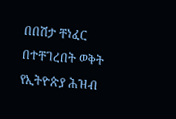በበሽታ ቸነፈር በተቸገረበት ወቅት የኢትዮጵያ ሕዝብ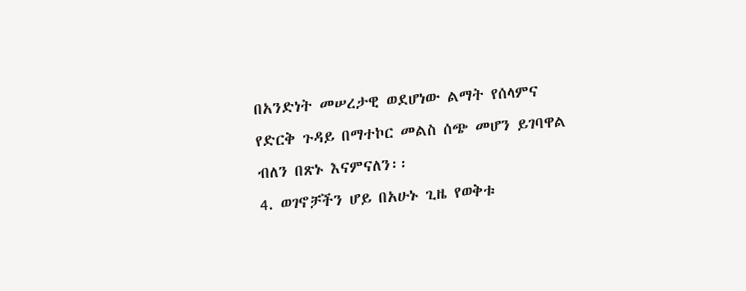በአንድነት መሠረታዊ ወደሆነው ልማት የሰላምና የድርቅ ጉዳይ በማተኮር መልስ ሰጭ መሆን ይገባዋል ብለን በጽኑ እናምናለን፡፡
4. ወገኖቻችን ሆይ በአሁኑ ጊዜ የወቅቱ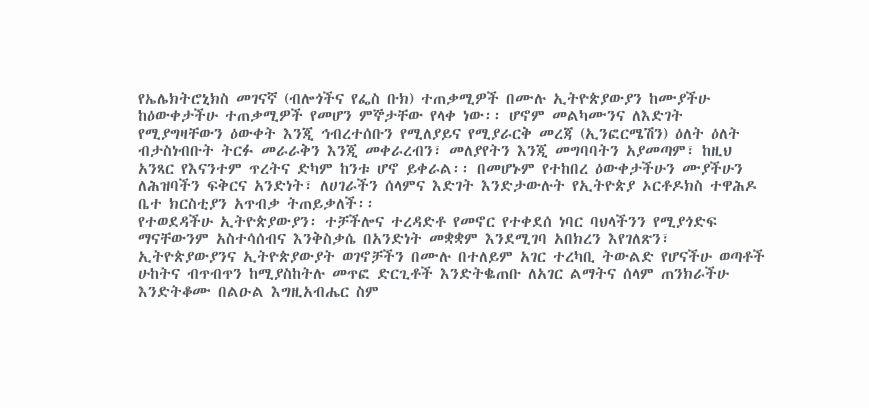የኤሌክትሮኒክስ መገናኛ (ብሎጎችና የፌስ ቡክ) ተጠቃሚዎች በሙሉ ኢትዮጵያውያን ከሙያችሁ ከዕውቀታችሁ ተጠቃሚዎች የመሆን ምኞታቸው የላቀ ነው፡፡ ሆኖም መልካሙንና ለእድገት የሚያግዛቸውን ዕውቀት እንጂ ኅብረተሰቡን የሚለያይና የሚያራርቅ መረጃ (ኢንፎርሜሽን) ዕለት ዕለት ብታስነብቡት ትርፉ መራራቅን እንጂ መቀራረብን፣ መለያየትን እንጂ መግባባትን አያመጣም፣ ከዚህ አንጻር የእናንተም ጥረትና ድካም ከንቱ ሆኖ ይቀራል፡፡ በመሆኑም የተከበረ ዕውቀታችሁን ሙያችሁን ለሕዝባችን ፍቅርና አንድነት፣ ለሀገራችን ሰላምና እድገት እንድታውሉት የኢትዮጵያ ኦርቶዶክስ ተዋሕዶ ቤተ ክርስቲያን አጥብቃ ትጠይቃለች፡፡
የተወደዳችሁ ኢትዮጵያውያን፡ ተቻችሎና ተረዳድቶ የመኖር የተቀደሰ ነባር ባህላችንን የሚያጎድፍ ማናቸውንም አስተሳሰብና እንቅስቃሴ በአንድነት መቋቋም እንደሚገባ አበክረን እየገለጽን፣ ኢትዮጵያውያንና ኢትዮጵያውያት ወገኖቻችን በሙሉ በተለይም አገር ተረካቢ ትውልድ የሆናችሁ ወጣቶች ሁከትና ብጥብጥን ከሚያስከትሉ መጥፎ ድርጊቶች እንድትቈጠቡ ለአገር ልማትና ሰላም ጠንክራችሁ እንድትቆሙ በልዑል እግዚአብሔር ስም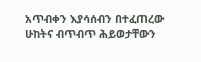አጥብቀን እያሳሰብን በተፈጠረው ሁከትና ብጥብጥ ሕይወታቸውን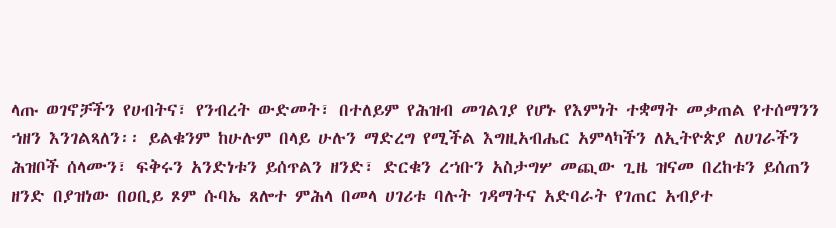ላጡ ወገኖቻችን የሀብትና፣ የንብረት ውድመት፣ በተለይም የሕዝብ መገልገያ የሆኑ የእምነት ተቋማት መቃጠል የተሰማንን ኀዘን እንገልጻለን፡፡ ይልቁንም ከሁሉም በላይ ሁሉን ማድረግ የሚችል እግዚአብሔር አምላካችን ለኢትዮጵያ ለሀገራችን ሕዝቦች ሰላሙን፣ ፍቅሩን አንድነቱን ይሰጥልን ዘንድ፣ ድርቁን ረኀቡን አስታግሦ መጪው ጊዜ ዝናመ በረከቱን ይሰጠን ዘንድ በያዝነው በዐቢይ ጾም ሱባኤ ጸሎተ ምሕላ በመላ ሀገሪቱ ባሉት ገዳማትና አድባራት የገጠር አብያተ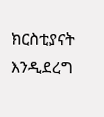ክርስቲያናት እንዲደረግ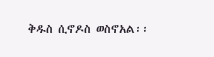ቅዱስ ሲኖዶስ ወስኖአል፡፡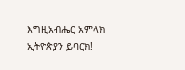እግዚአብሔር አምላክ ኢትዮጵያን ይባርክ!